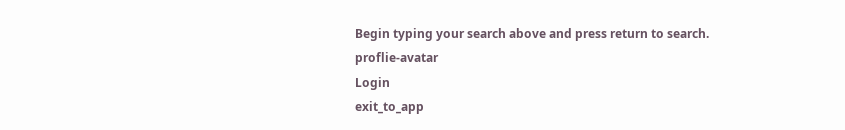Begin typing your search above and press return to search.
proflie-avatar
Login
exit_to_app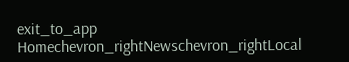exit_to_app
Homechevron_rightNewschevron_rightLocal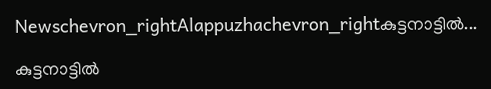Newschevron_rightAlappuzhachevron_rightകുട്ടനാട്ടിൽ...

കുട്ടനാട്ടിൽ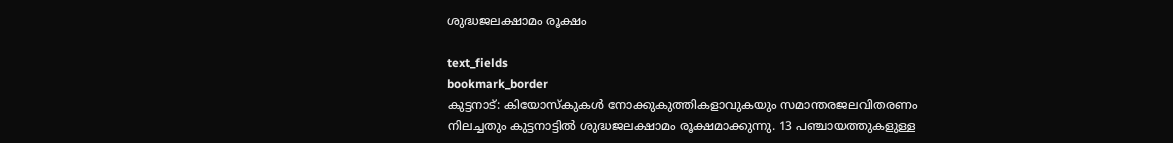ശുദ്ധജലക്ഷാമം രൂക്ഷം

text_fields
bookmark_border
കുട്ടനാട്: കിയോസ്കുകൾ നോക്കുകുത്തികളാവുകയും സമാന്തരജലവിതരണം നിലച്ചതും കുട്ടനാട്ടിൽ ശുദ്ധജലക്ഷാമം രൂക്ഷമാക്കുന്നു. 13 പഞ്ചായത്തുകളുള്ള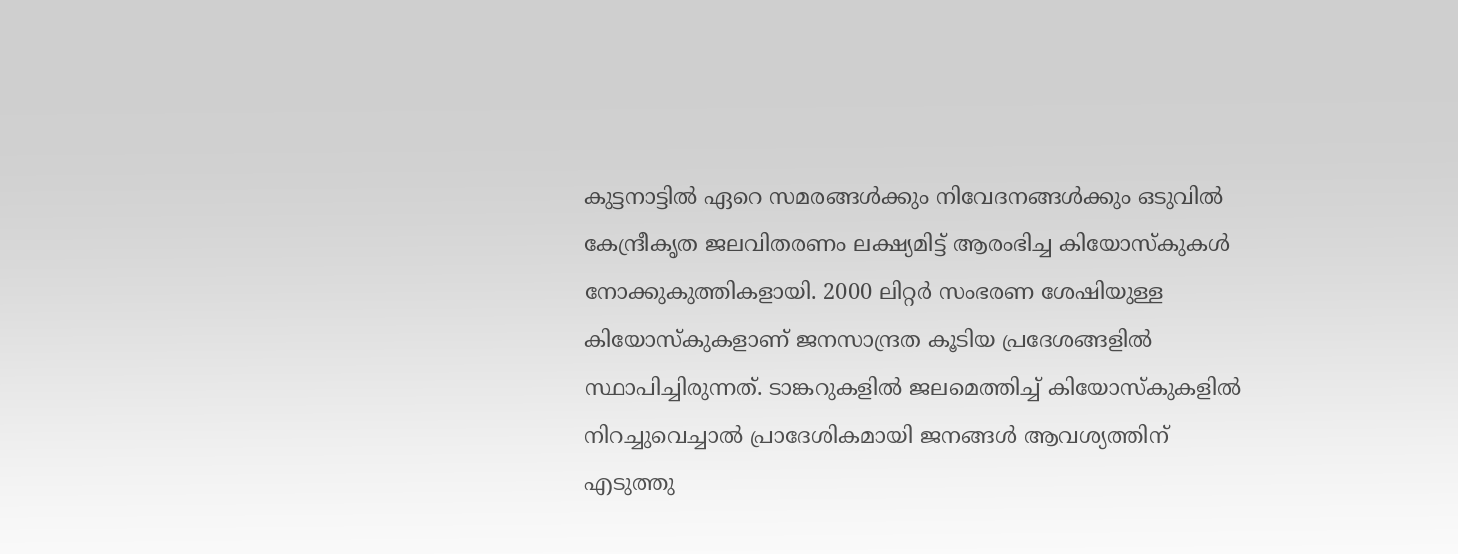കുട്ടനാട്ടിൽ ഏറെ സമരങ്ങൾക്കും നിവേദനങ്ങൾക്കും ഒടുവിൽ കേന്ദ്രീകൃത ജലവിതരണം ലക്ഷ്യമിട്ട് ആരംഭിച്ച കിയോസ്കുകൾ നോക്കുകുത്തികളായി. 2000 ലിറ്റർ സംഭരണ ശേഷിയുള്ള കിയോസ്കുകളാണ് ജനസാന്ദ്രത കൂടിയ പ്രദേശങ്ങളിൽ സ്ഥാപിച്ചിരുന്നത്. ടാങ്കറുകളിൽ ജലമെത്തിച്ച് കിയോസ്കുകളിൽ നിറച്ചുവെച്ചാൽ പ്രാദേശികമായി ജനങ്ങൾ ആവശ്യത്തിന് എടുത്തു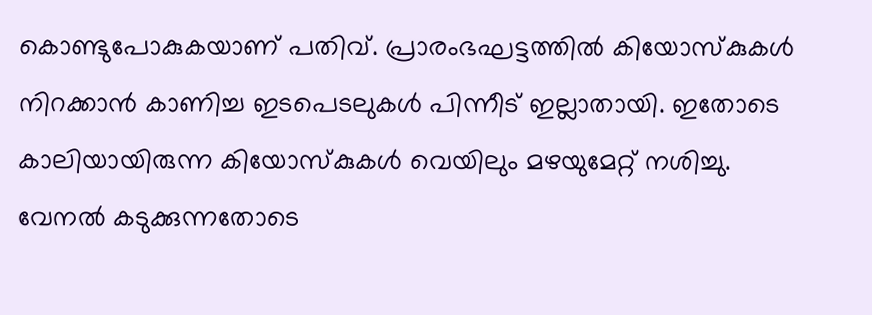കൊണ്ടുപോകുകയാണ് പതിവ്. പ്രാരംഭഘട്ടത്തിൽ കിയോസ്കുകൾ നിറക്കാൻ കാണിച്ച ഇടപെടലുകൾ പിന്നീട് ഇല്ലാതായി. ഇതോടെ കാലിയായിരുന്ന കിയോസ്കുകൾ വെയിലും മഴയുമേറ്റ് നശിച്ചു. വേനൽ കടുക്കുന്നതോടെ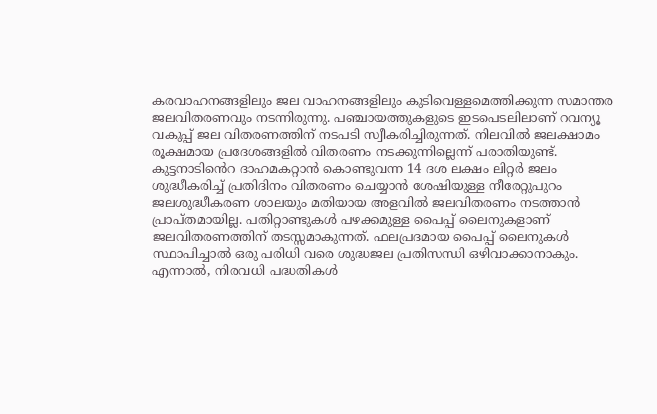കരവാഹനങ്ങളിലും ജല വാഹനങ്ങളിലും കുടിവെള്ളമെത്തിക്കുന്ന സമാന്തര ജലവിതരണവും നടന്നിരുന്നു. പഞ്ചായത്തുകളുടെ ഇടപെടലിലാണ് റവന്യൂ വകുപ്പ് ജല വിതരണത്തിന് നടപടി സ്വീകരിച്ചിരുന്നത്. നിലവിൽ ജലക്ഷാമം രൂക്ഷമായ പ്രദേശങ്ങളിൽ വിതരണം നടക്കുന്നില്ലെന്ന് പരാതിയുണ്ട്. കുട്ടനാടി‍ൻെറ ദാഹമകറ്റാൻ കൊണ്ടുവന്ന 14 ദശ ലക്ഷം ലിറ്റർ ജലം ശുദ്ധീകരിച്ച് പ്രതിദിനം വിതരണം ചെയ്യാൻ ശേഷിയുള്ള നീരേറ്റുപുറം ജലശുദ്ധീകരണ ശാലയും മതിയായ അളവിൽ ജലവിതരണം നടത്താൻ പ്രാപ്തമായില്ല. പതിറ്റാണ്ടുകൾ പഴക്കമുള്ള പൈപ്പ് ലൈനുകളാണ് ജലവിതരണത്തിന് തടസ്സമാകുന്നത്. ഫലപ്രദമായ പൈപ്പ് ലൈനുകൾ സ്ഥാപിച്ചാൽ ഒരു പരിധി വരെ ശുദ്ധജല പ്രതിസന്ധി ഒഴിവാക്കാനാകും. എന്നാൽ, നിരവധി പദ്ധതികൾ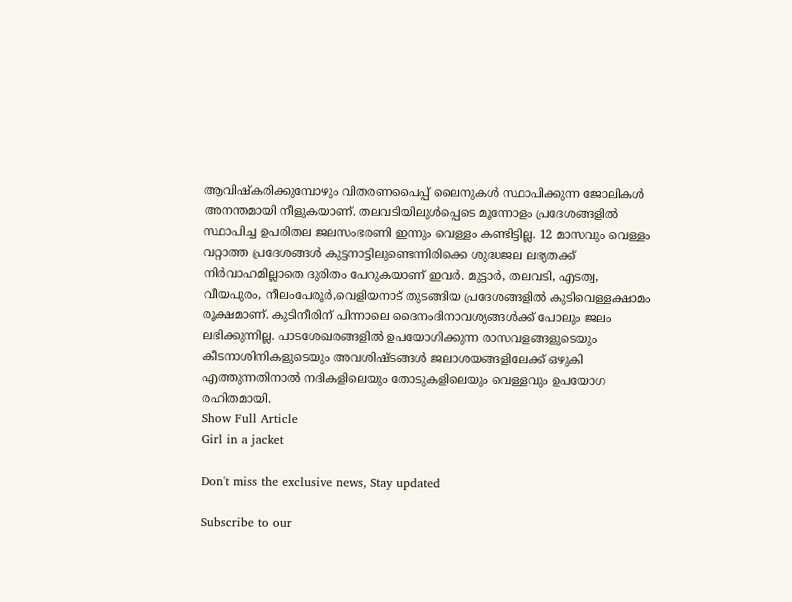ആവിഷ്കരിക്കുമ്പോഴും വിതരണപൈപ്പ് ലൈനുകൾ സ്ഥാപിക്കുന്ന ജോലികൾ അനന്തമായി നീളുകയാണ്. തലവടിയിലുൾപ്പെടെ മൂന്നോളം പ്രദേശങ്ങളിൽ സ്ഥാപിച്ച ഉപരിതല ജലസംഭരണി ഇന്നും വെള്ളം കണ്ടിട്ടില്ല. 12 മാസവും വെള്ളം വറ്റാത്ത പ്രദേശങ്ങൾ കുട്ടനാട്ടിലുണ്ടെന്നിരിക്കെ ശുദ്ധജല ലഭ്യതക്ക് നിർവാഹമില്ലാതെ ദുരിതം പേറുകയാണ് ഇവർ. മുട്ടാർ, തലവടി, എടത്വ, വീയപുരം, നീലംപേരൂർ,വെളിയനാട് തുടങ്ങിയ പ്രദേശങ്ങളിൽ കുടിവെള്ളക്ഷാമം രൂക്ഷമാണ്. കുടിനീരിന് പിന്നാലെ ദൈനംദിനാവശ്യങ്ങൾക്ക് പോലും ജലം ലഭിക്കുന്നില്ല. പാടശേഖരങ്ങളിൽ ഉപയോഗിക്കുന്ന രാസവളങ്ങളുടെയും കീടനാശിനികളുടെയും അവശിഷ്ടങ്ങൾ ജലാശയങ്ങളിലേക്ക് ഒഴുകി എത്തുന്നതിനാൽ നദികളിലെയും തോടുകളിലെയും വെള്ളവും ഉപയോഗ രഹിതമായി.
Show Full Article
Girl in a jacket

Don't miss the exclusive news, Stay updated

Subscribe to our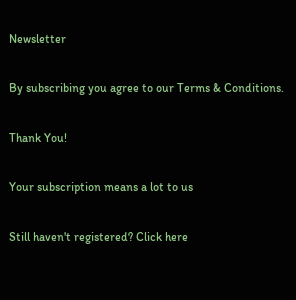Newsletter

By subscribing you agree to our Terms & Conditions.

Thank You!

Your subscription means a lot to us

Still haven't registered? Click here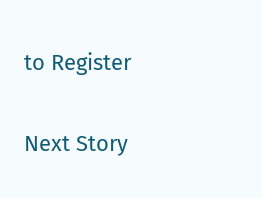to Register

Next Story